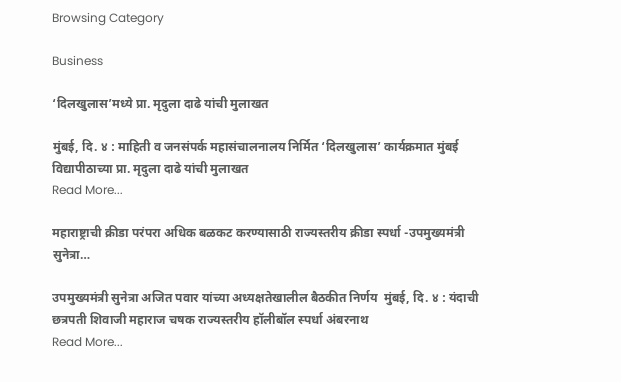Browsing Category

Business

‘दिलखुलास’मध्ये प्रा. मृदुला दाढे यांची मुलाखत

मुंबई, दि. ४ : माहिती व जनसंपर्क महासंचालनालय निर्मित ‘दिलखुलास’ कार्यक्रमात मुंबई विद्यापीठाच्या प्रा. मृदुला दाढे यांची मुलाखत
Read More...

महाराष्ट्राची क्रीडा परंपरा अधिक बळकट करण्यासाठी राज्यस्तरीय क्रीडा स्पर्धा -उपमुख्यमंत्री सुनेत्रा…

उपमुख्यमंत्री सुनेत्रा अजित पवार यांच्या अध्यक्षतेखालील बैठकीत निर्णय  मुंबई, दि. ४ : यंदाची छत्रपती शिवाजी महाराज चषक राज्यस्तरीय हॉलीबॉल स्पर्धा अंबरनाथ
Read More...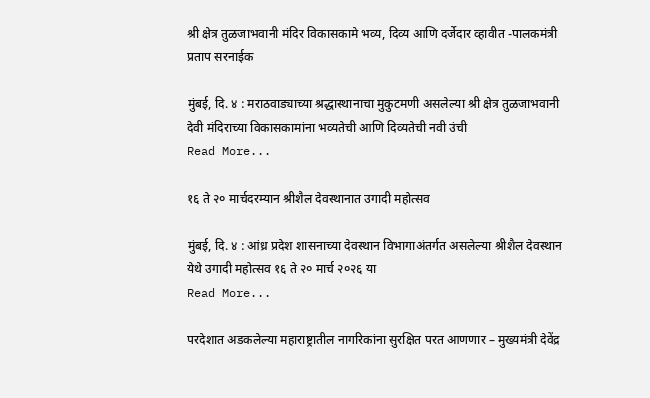श्री क्षेत्र तुळजाभवानी मंदिर विकासकामे भव्य, दिव्य आणि दर्जेदार व्हावीत -पालकमंत्री प्रताप सरनाईक

मुंबई, दि. ४ : मराठवाड्याच्या श्रद्धास्थानाचा मुकुटमणी असलेल्या श्री क्षेत्र तुळजाभवानी देवी मंदिराच्या विकासकामांना भव्यतेची आणि दिव्यतेची नवी उंची
Read More...

१६ ते २० मार्चदरम्यान श्रीशैल देवस्थानात उगादी महोत्सव

मुंबई, दि. ४ : आंध्र प्रदेश शासनाच्या देवस्थान विभागाअंतर्गत असलेल्या श्रीशैल देवस्थान येथे उगादी महोत्सव १६ ते २० मार्च २०२६ या
Read More...

परदेशात अडकलेल्या महाराष्ट्रातील नागरिकांना सुरक्षित परत आणणार – मुख्यमंत्री देवेंद्र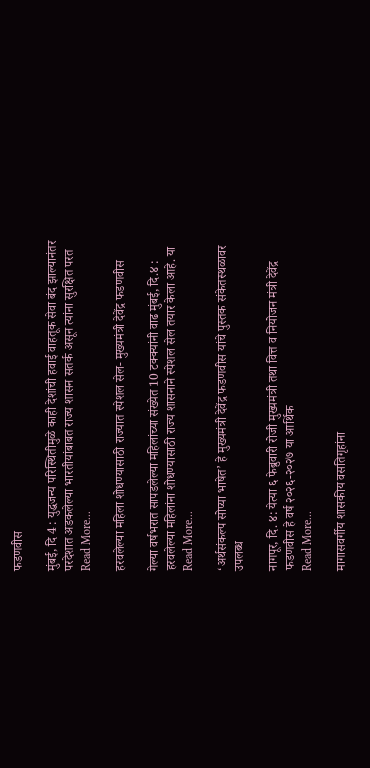फडणवीस

मुंबई, दि 4 : युद्धजन्य परिस्थितीमुळे काही देशांची हवाई वाहतूक सेवा बंद झाल्यानंतर परदेशात अडकलेल्या भारतीयांबाबत राज्य शासन सतर्क असून त्यांना सुरक्षित परत
Read More...

हरवलेल्या महिला शोधण्यासाठी राज्यात स्पेशल सेल- मुख्यमंत्री देवेंद्र फडणवीस

गेल्या वर्षभरात सापडलेल्या महिलांच्या संख्येत 10 टक्क्यांनी वाढ मुंबई, दि.४ : हरवलेल्या महिलांना शोधण्यासाठी राज्य शासनाने स्पेशल सेल तयार केला आहे. या
Read More...

‘अर्थसंकल्प सोप्या भाषेत’ हे मुख्यमंत्री देवेंद्र फडणवीस यांचे पुस्तक संकेतस्थळावर उपलब्ध

नागपूर, दि. ४: येत्या ६ फेब्रुवारी रोजी मुख्यमंत्री तथा वित्त व नियोजन मंत्री देवेंद्र फडणवीस हे वर्ष २०२६-२०२७ या आर्थिक
Read More...

मागासवर्गीय शासकीय वसतिगृहांना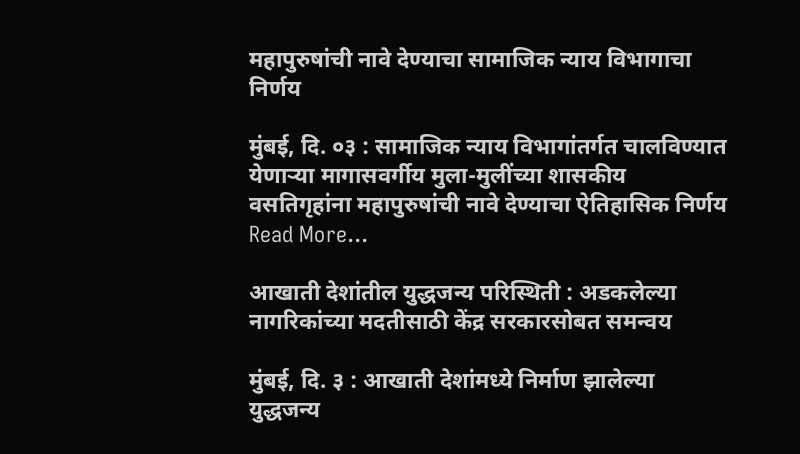महापुरुषांची नावे देण्याचा सामाजिक न्याय विभागाचा निर्णय

मुंबई, दि. ०३ : सामाजिक न्याय विभागांतर्गत चालविण्यात येणाऱ्या मागासवर्गीय मुला-मुलींच्या शासकीय वसतिगृहांना महापुरुषांची नावे देण्याचा ऐतिहासिक निर्णय
Read More...

आखाती देशांतील युद्धजन्य परिस्थिती : अडकलेल्या नागरिकांच्या मदतीसाठी केंद्र सरकारसोबत समन्वय

मुंबई, दि. ३ : आखाती देशांमध्ये निर्माण झालेल्या युद्धजन्य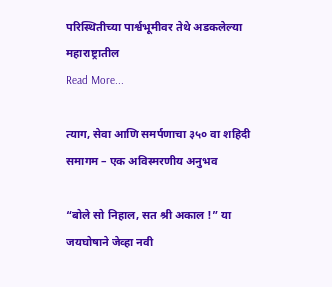परिस्थितीच्या पार्श्वभूमीवर तेथे अडकलेल्या महाराष्ट्रातील
Read More...

त्याग, सेवा आणि समर्पणाचा ३५० वा शहिदी समागम – एक अविस्मरणीय अनुभव

“बोले सो निहाल, सत श्री अकाल !” या जयघोषाने जेव्हा नवी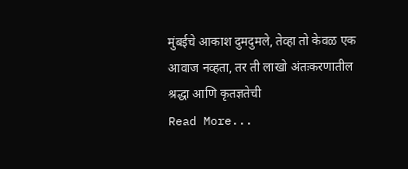मुंबईचे आकाश दुमदुमले, तेव्हा तो केवळ एक आवाज नव्हता, तर ती लाखो अंतःकरणातील श्रद्धा आणि कृतज्ञतेची
Read More...